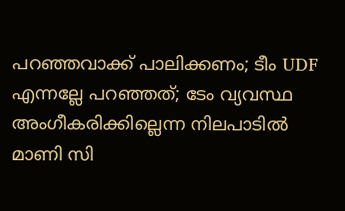പറഞ്ഞവാക്ക് പാലിക്കണം; ടീം UDF എന്നല്ലേ പറഞ്ഞത്; ടേം വ്യവസ്ഥ അംഗീകരിക്കില്ലെന്ന നിലപാടിൽ മാണി സി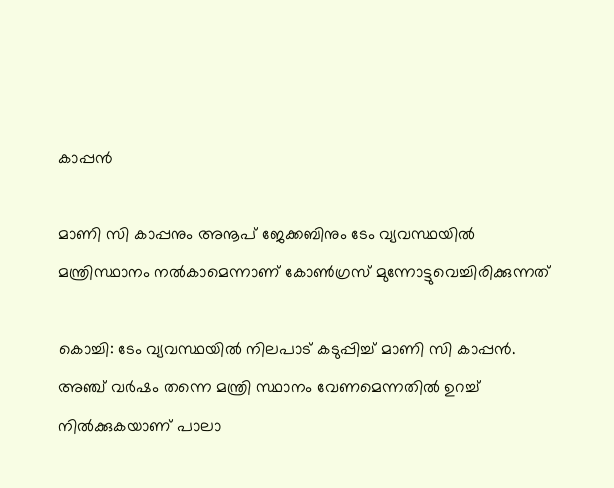കാപ്പന്‍

മാണി സി കാപ്പനും അനൂപ് ജേക്കബിനും ടേം വ്യവസ്ഥയില്‍ മന്ത്രിസ്ഥാനം നല്‍കാമെന്നാണ് കോണ്‍ഗ്രസ് മുന്നോട്ടുവെച്ചിരിക്കുന്നത്

കൊച്ചി: ടേം വ്യവസ്ഥയില്‍ നിലപാട് കടുപ്പിച്ച് മാണി സി കാപ്പന്‍. അഞ്ച് വര്‍ഷം തന്നെ മന്ത്രി സ്ഥാനം വേണമെന്നതില്‍ ഉറച്ച് നില്‍ക്കുകയാണ് പാലാ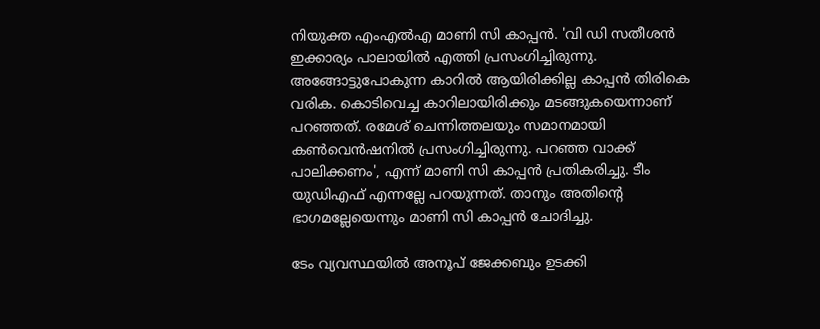നിയുക്ത എംഎല്‍എ മാണി സി കാപ്പന്‍. 'വി ഡി സതീശന്‍ ഇക്കാര്യം പാലായില്‍ എത്തി പ്രസംഗിച്ചിരുന്നു. അങ്ങോട്ടുപോകുന്ന കാറില്‍ ആയിരിക്കില്ല കാപ്പന്‍ തിരികെ വരിക. കൊടിവെച്ച കാറിലായിരിക്കും മടങ്ങുകയെന്നാണ് പറഞ്ഞത്. രമേശ് ചെന്നിത്തലയും സമാനമായി കണ്‍വെന്‍ഷനില്‍ പ്രസംഗിച്ചിരുന്നു. പറഞ്ഞ വാക്ക് പാലിക്കണം', എന്ന് മാണി സി കാപ്പന്‍ പ്രതികരിച്ചു. ടീം യുഡിഎഫ് എന്നല്ലേ പറയുന്നത്. താനും അതിന്റെ ഭാഗമല്ലേയെന്നും മാണി സി കാപ്പന്‍ ചോദിച്ചു.

ടേം വ്യവസ്ഥയില്‍ അനൂപ് ജേക്കബും ഉടക്കി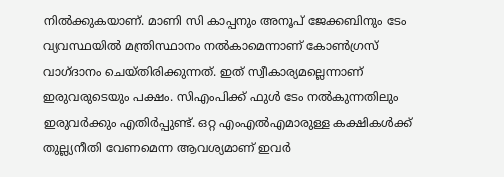നില്‍ക്കുകയാണ്. മാണി സി കാപ്പനും അനൂപ് ജേക്കബിനും ടേം വ്യവസ്ഥയില്‍ മന്ത്രിസ്ഥാനം നല്‍കാമെന്നാണ് കോണ്‍ഗ്രസ് വാഗ്ദാനം ചെയ്തിരിക്കുന്നത്. ഇത് സ്വീകാര്യമല്ലെന്നാണ് ഇരുവരുടെയും പക്ഷം. സിഎംപിക്ക് ഫുള്‍ ടേം നല്‍കുന്നതിലും ഇരുവര്‍ക്കും എതിര്‍പ്പുണ്ട്. ഒറ്റ എംഎല്‍എമാരുള്ള കക്ഷികള്‍ക്ക് തുല്ല്യനീതി വേണമെന്ന ആവശ്യമാണ് ഇവര്‍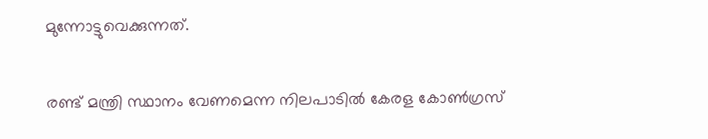മുന്നോട്ടുവെക്കുന്നത്.

രണ്ട് മന്ത്രി സ്ഥാനം വേണമെന്ന നിലപാടില്‍ കേരള കോണ്‍ഗ്രസ്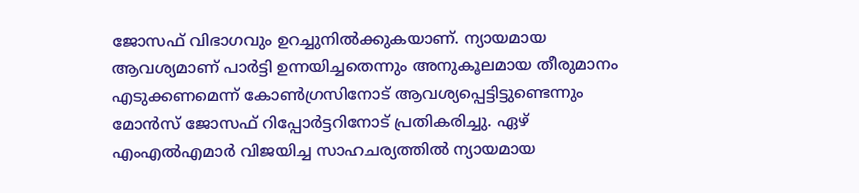ജോസഫ് വിഭാഗവും ഉറച്ചുനില്‍ക്കുകയാണ്. ന്യായമായ ആവശ്യമാണ് പാര്‍ട്ടി ഉന്നയിച്ചതെന്നും അനുകൂലമായ തീരുമാനം എടുക്കണമെന്ന് കോണ്‍ഗ്രസിനോട് ആവശ്യപ്പെട്ടിട്ടുണ്ടെന്നും മോന്‍സ് ജോസഫ് റിപ്പോര്‍ട്ടറിനോട് പ്രതികരിച്ചു. ഏഴ് എംഎല്‍എമാര്‍ വിജയിച്ച സാഹചര്യത്തില്‍ ന്യായമായ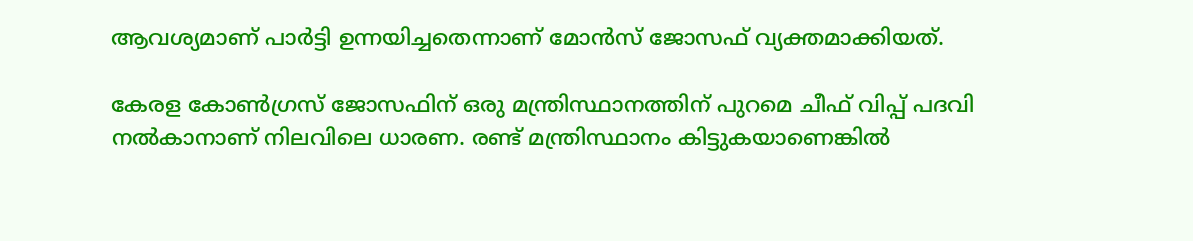ആവശ്യമാണ് പാര്‍ട്ടി ഉന്നയിച്ചതെന്നാണ് മോന്‍സ് ജോസഫ് വ്യക്തമാക്കിയത്.

കേരള കോണ്‍ഗ്രസ് ജോസഫിന് ഒരു മന്ത്രിസ്ഥാനത്തിന് പുറമെ ചീഫ് വിപ്പ് പദവി നല്‍കാനാണ് നിലവിലെ ധാരണ. രണ്ട് മന്ത്രിസ്ഥാനം കിട്ടുകയാണെങ്കില്‍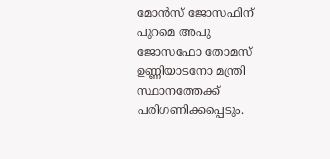മോന്‍സ് ജോസഫിന് പുറമെ അപു ജോസഫോ തോമസ് ഉണ്ണിയാടനോ മന്ത്രി സ്ഥാനത്തേക്ക് പരിഗണിക്കപ്പെടും.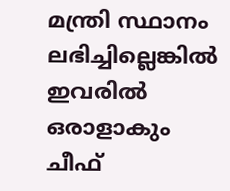മന്ത്രി സ്ഥാനം ലഭിച്ചില്ലെങ്കില്‍ ഇവരില്‍ ഒരാളാകും ചീഫ്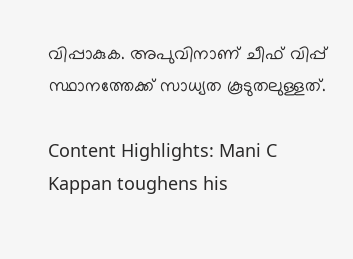വിപ്പാകുക. അപുവിനാണ് ചീഫ് വിപ്പ് സ്ഥാനത്തേക്ക് സാധ്യത കൂടുതലുള്ളത്.

Content Highlights: Mani C Kappan toughens his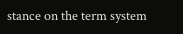stance on the term system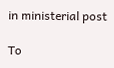in ministerial post

To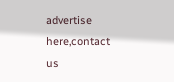advertise here,contact us